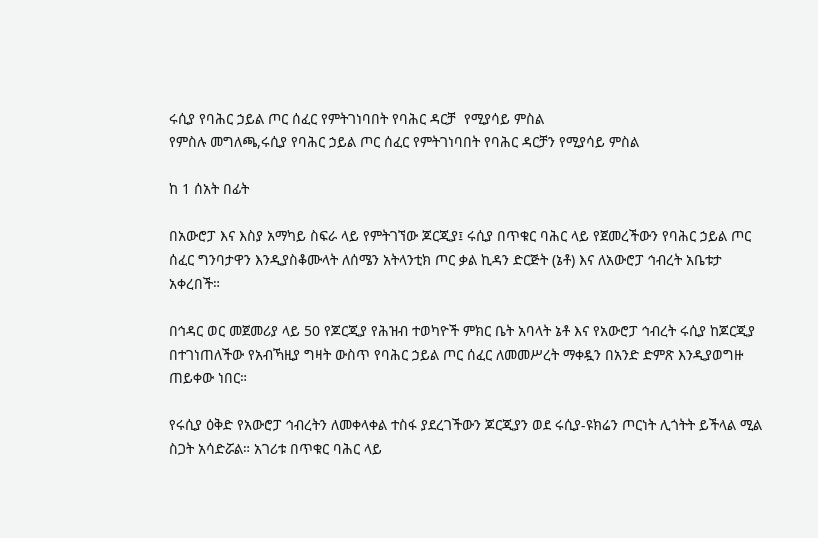ሩሲያ የባሕር ኃይል ጦር ሰፈር የምትገነባበት የባሕር ዳርቻ  የሚያሳይ ምስል
የምስሉ መግለጫ,ሩሲያ የባሕር ኃይል ጦር ሰፈር የምትገነባበት የባሕር ዳርቻን የሚያሳይ ምስል

ከ 1 ሰአት በፊት

በአውሮፓ እና እስያ አማካይ ስፍራ ላይ የምትገኘው ጆርጂያ፤ ሩሲያ በጥቁር ባሕር ላይ የጀመረችውን የባሕር ኃይል ጦር ሰፈር ግንባታዋን እንዲያስቆሙላት ለሰሜን አትላንቲክ ጦር ቃል ኪዳን ድርጅት (ኔቶ) እና ለአውሮፓ ኅብረት አቤቱታ አቀረበች።

በኅዳር ወር መጀመሪያ ላይ 50 የጆርጂያ የሕዝብ ተወካዮች ምክር ቤት አባላት ኔቶ እና የአውሮፓ ኅብረት ሩሲያ ከጆርጂያ በተገነጠለችው የአብኻዚያ ግዛት ውስጥ የባሕር ኃይል ጦር ሰፈር ለመመሥረት ማቀዷን በአንድ ድምጽ እንዲያወግዙ ጠይቀው ነበር።

የሩሲያ ዕቅድ የአውሮፓ ኅብረትን ለመቀላቀል ተስፋ ያደረገችውን ጆርጂያን ወደ ሩሲያ-ዩክሬን ጦርነት ሊጎትት ይችላል ሚል ስጋት አሳድሯል። አገሪቱ በጥቁር ባሕር ላይ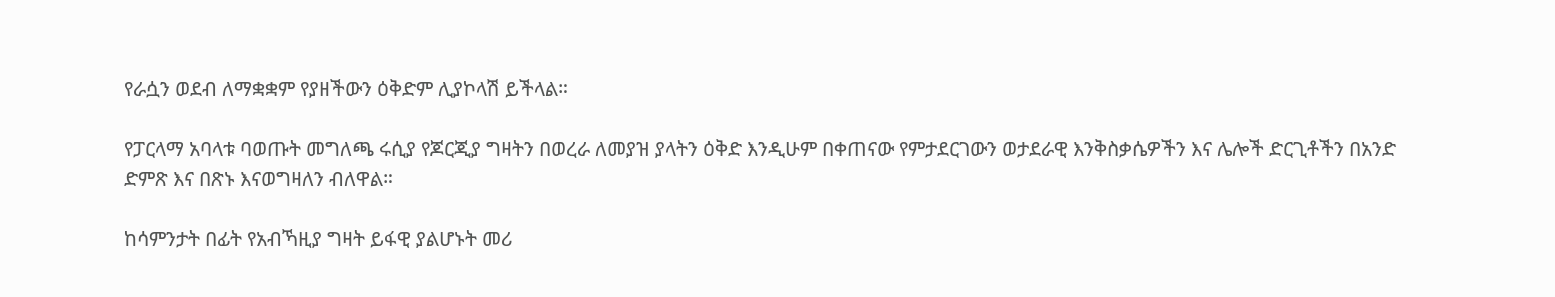የራሷን ወደብ ለማቋቋም የያዘችውን ዕቅድም ሊያኮላሽ ይችላል።

የፓርላማ አባላቱ ባወጡት መግለጫ ሩሲያ የጆርጂያ ግዛትን በወረራ ለመያዝ ያላትን ዕቅድ እንዲሁም በቀጠናው የምታደርገውን ወታደራዊ እንቅስቃሴዎችን እና ሌሎች ድርጊቶችን በአንድ ድምጽ እና በጽኑ እናወግዛለን ብለዋል።

ከሳምንታት በፊት የአብኻዚያ ግዛት ይፋዊ ያልሆኑት መሪ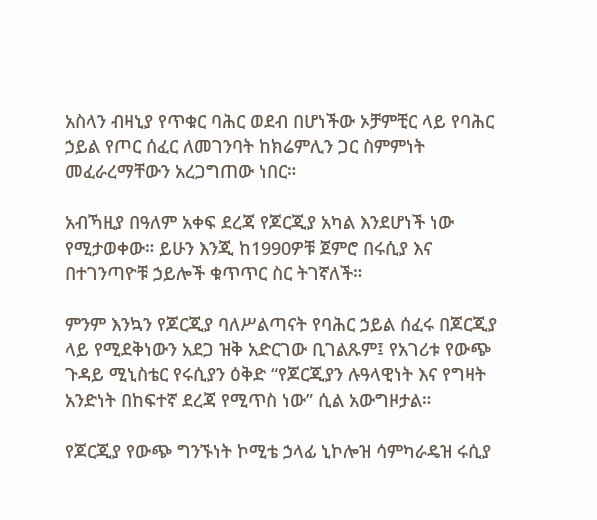አስላን ብዛኒያ የጥቁር ባሕር ወደብ በሆነችው ኦቻምቺር ላይ የባሕር ኃይል የጦር ሰፈር ለመገንባት ከክሬምሊን ጋር ስምምነት መፈራረማቸውን አረጋግጠው ነበር።

አብኻዚያ በዓለም አቀፍ ደረጃ የጆርጂያ አካል እንደሆነች ነው የሚታወቀው። ይሁን እንጂ ከ1990ዎቹ ጀምሮ በሩሲያ እና በተገንጣዮቹ ኃይሎች ቁጥጥር ስር ትገኛለች።

ምንም እንኳን የጆርጂያ ባለሥልጣናት የባሕር ኃይል ሰፈሩ በጆርጂያ ላይ የሚደቅነውን አደጋ ዝቅ አድርገው ቢገልጹም፤ የአገሪቱ የውጭ ጉዳይ ሚኒስቴር የሩሲያን ዕቅድ “የጆርጂያን ሉዓላዊነት እና የግዛት አንድነት በከፍተኛ ደረጃ የሚጥስ ነው” ሲል አውግዞታል።

የጆርጂያ የውጭ ግንኙነት ኮሚቴ ኃላፊ ኒኮሎዝ ሳምካራዴዝ ሩሲያ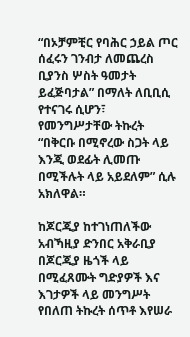“በኦቻምቺር የባሕር ኃይል ጦር ሰፈሩን ገንብታ ለመጨረስ ቢያንስ ሦስት ዓመታት ይፈጅባታል” በማለት ለቢቢሲ የተናገሩ ሲሆን፣ የመንግሥታቸው ትኩረት “በቅርቡ በሚኖረው ስጋት ላይ እንጂ ወደፊት ሊመጡ በሚችሉት ላይ አይደለም” ሲሉ አክለዋል።

ከጆርጂያ ከተገነጠለችው አብኻዚያ ድንበር አቅራቢያ በጆርጂያ ዜጎች ላይ በሚፈጸሙት ግድያዎች እና እገታዎች ላይ መንግሥት የበለጠ ትኩረት ሰጥቶ እየሠራ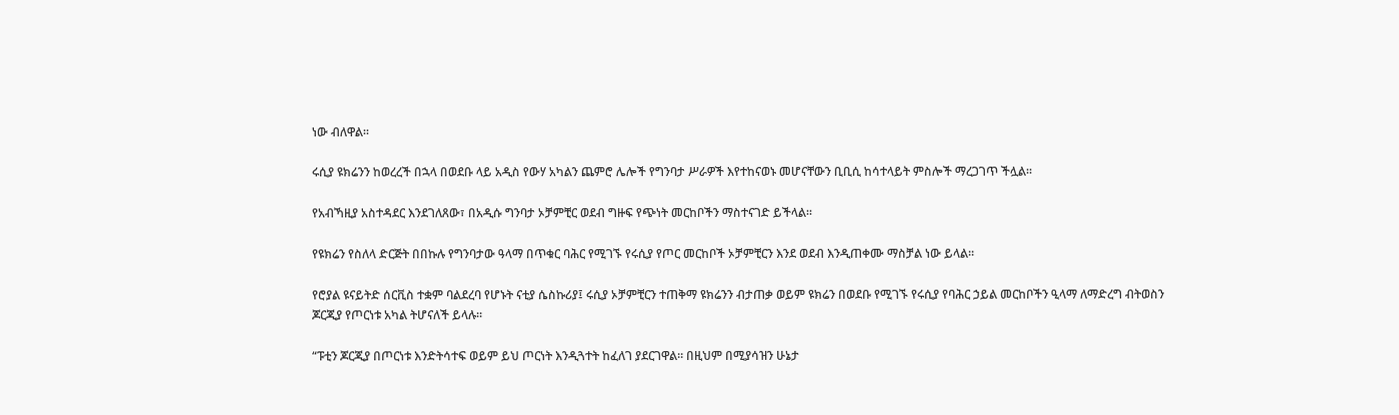ነው ብለዋል።

ሩሲያ ዩክሬንን ከወረረች በኋላ በወደቡ ላይ አዲስ የውሃ አካልን ጨምሮ ሌሎች የግንባታ ሥራዎች እየተከናወኑ መሆናቸውን ቢቢሲ ከሳተላይት ምስሎች ማረጋገጥ ችሏል።

የአብኻዚያ አስተዳደር እንደገለጸው፣ በአዲሱ ግንባታ ኦቻምቺር ወደብ ግዙፍ የጭነት መርከቦችን ማስተናገድ ይችላል።

የዩክሬን የስለላ ድርጅት በበኩሉ የግንባታው ዓላማ በጥቁር ባሕር የሚገኙ የሩሲያ የጦር መርከቦች ኦቻምቺርን እንደ ወደብ እንዲጠቀሙ ማስቻል ነው ይላል።

የሮያል ዩናይትድ ሰርቪስ ተቋም ባልደረባ የሆኑት ናቲያ ሴስኩሪያ፤ ሩሲያ ኦቻምቺርን ተጠቅማ ዩክሬንን ብታጠቃ ወይም ዩክሬን በወደቡ የሚገኙ የሩሲያ የባሕር ኃይል መርከቦችን ዒላማ ለማድረግ ብትወስን ጆርጂያ የጦርነቱ አካል ትሆናለች ይላሉ።

“ፑቲን ጆርጂያ በጦርነቱ እንድትሳተፍ ወይም ይህ ጦርነት እንዲጓተት ከፈለገ ያደርገዋል። በዚህም በሚያሳዝን ሁኔታ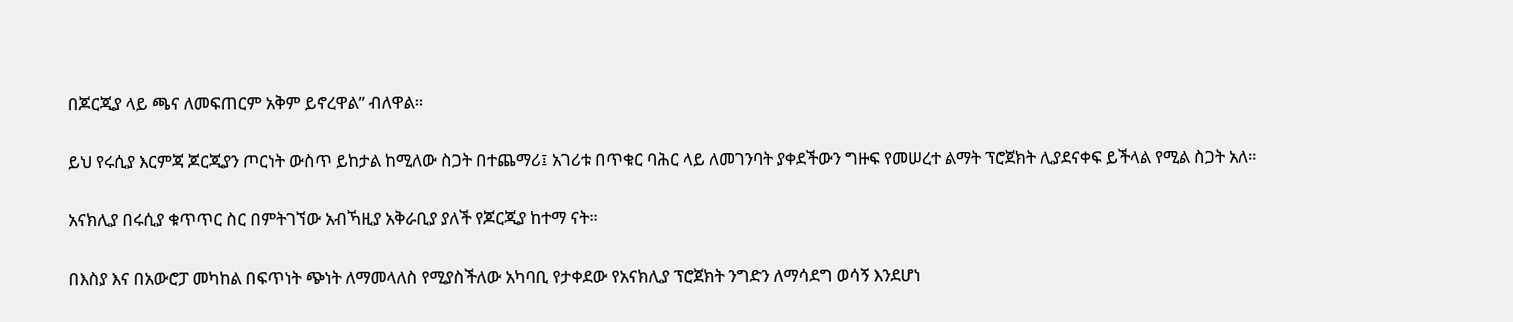በጆርጂያ ላይ ጫና ለመፍጠርም አቅም ይኖረዋል” ብለዋል።

ይህ የሩሲያ እርምጃ ጆርጂያን ጦርነት ውስጥ ይከታል ከሚለው ስጋት በተጨማሪ፤ አገሪቱ በጥቁር ባሕር ላይ ለመገንባት ያቀደችውን ግዙፍ የመሠረተ ልማት ፕሮጀክት ሊያደናቀፍ ይችላል የሚል ስጋት አለ።

አናክሊያ በሩሲያ ቁጥጥር ስር በምትገኘው አብኻዚያ አቅራቢያ ያለች የጆርጂያ ከተማ ናት።

በእስያ እና በአውሮፓ መካከል በፍጥነት ጭነት ለማመላለስ የሚያስችለው አካባቢ የታቀደው የአናክሊያ ፕሮጀክት ንግድን ለማሳደግ ወሳኝ እንደሆነ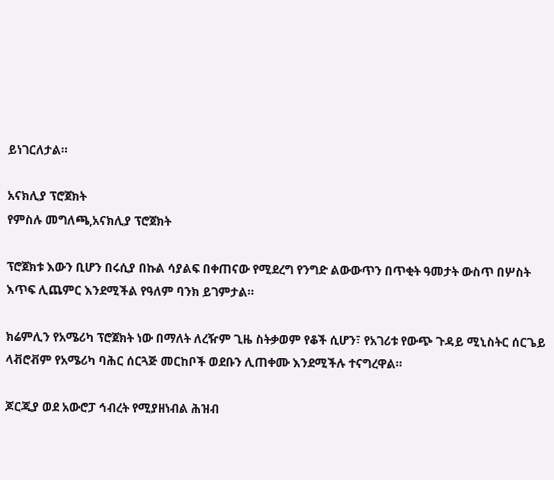ይነገርለታል።

አናክሊያ ፕሮጀክት
የምስሉ መግለጫ,አናክሊያ ፕሮጀክት

ፕሮጀክቱ እውን ቢሆን በሩሲያ በኩል ሳያልፍ በቀጠናው የሚደረግ የንግድ ልውውጥን በጥቂት ዓመታት ውስጥ በሦስት እጥፍ ሊጨምር እንደሚችል የዓለም ባንክ ይገምታል።

ክሬምሊን የአሜሪካ ፕሮጀክት ነው በማለት ለረዥም ጊዜ ስትቃወም የቆች ሲሆን፣ የአገሪቱ የውጭ ጉዳይ ሚኒስትር ሰርጌይ ላቭሮቭም የአሜሪካ ባሕር ሰርጓጅ መርከቦች ወደቡን ሊጠቀሙ እንደሚችሉ ተናግረዋል።

ጆርጂያ ወደ አውሮፓ ኅብረት የሚያዘነብል ሕዝብ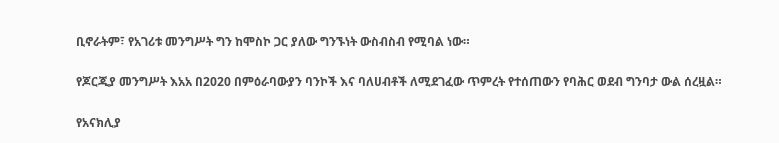ቢኖራትም፣ የአገሪቱ መንግሥት ግን ከሞስኮ ጋር ያለው ግንኙነት ውስብስብ የሚባል ነው።

የጆርጂያ መንግሥት እአአ በ2020 በምዕራባውያን ባንኮች እና ባለሀብቶች ለሚደገፈው ጥምረት የተሰጠውን የባሕር ወደብ ግንባታ ውል ሰረዟል።

የአናክሊያ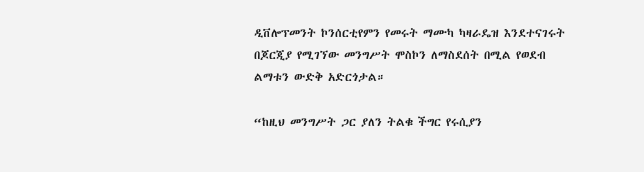ዲቨሎፕመንት ኮንሰርቲየምን የመሩት ማሙካ ካዛራዴዝ እንደተናገሩት በጆርጂያ የሚገኘው መንግሥት ሞስኮን ለማስደሰት በሚል የወደብ ልማቱን ውድቅ አድርጎታል።

“ከዚህ መንግሥት ጋር ያለን ትልቁ ችግር የሩሲያን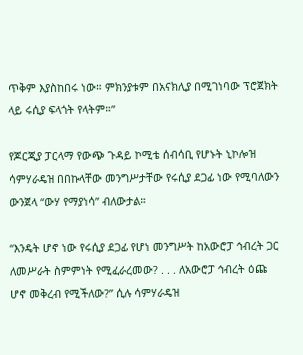ጥቅም እያስከበሩ ነው። ምክንያቱም በአናክሊያ በሚገነባው ፕሮጀክት ላይ ሩሲያ ፍላጎት የላትም።”

የጆርጂያ ፓርላማ የውጭ ጉዳይ ኮሚቴ ሰብሳቢ የሆኑት ኒኮሎዝ ሳምሃራዴዝ በበኩላቸው መንግሥታቸው የሩሲያ ደጋፊ ነው የሚባለውን ውንጀላ “ውሃ የማያነሳ” ብለውታል።

“እንዴት ሆኖ ነው የሩሲያ ደጋፊ የሆነ መንግሥት ከአውሮፓ ኅብረት ጋር ለመሥራት ስምምነት የሚፈራረመው? . . . ለአውሮፓ ኅብረት ዕጩ ሆኖ መቅረብ የሚችለው?” ሲሉ ሳምሃራዴዝ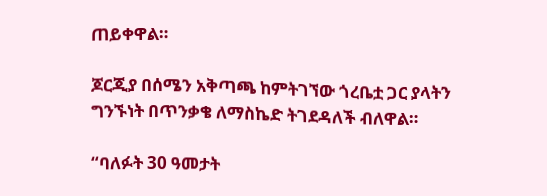ጠይቀዋል።

ጆርጂያ በሰሜን አቅጣጫ ከምትገኘው ጎረቤቷ ጋር ያላትን ግንኙነት በጥንቃቄ ለማስኬድ ትገደዳለች ብለዋል።

“ባለፉት 30 ዓመታት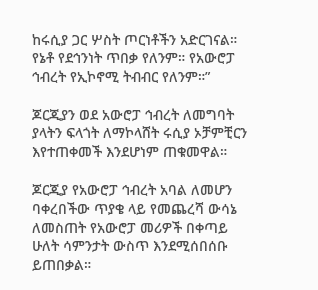ከሩሲያ ጋር ሦስት ጦርነቶችን አድርገናል። የኔቶ የደኅንነት ጥበቃ የለንም። የአውሮፓ ኅብረት የኢኮኖሚ ትብብር የለንም።”

ጆርጂያን ወደ አውሮፓ ኅብረት ለመግባት ያላትን ፍላጎት ለማኮላሸት ሩሲያ ኦቻምቺርን እየተጠቀመች እንደሆነም ጠቁመዋል።

ጆርጂያ የአውሮፓ ኅብረት አባል ለመሆን ባቀረበችው ጥያቄ ላይ የመጨረሻ ውሳኔ ለመስጠት የአውሮፓ መሪዎች በቀጣይ ሁለት ሳምንታት ውስጥ እንደሚሰበሰቡ ይጠበቃል።